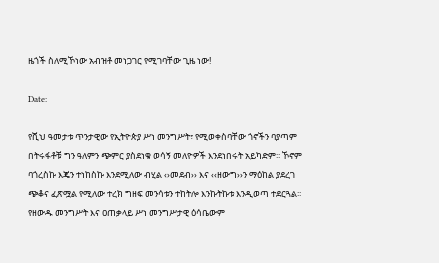ዜጎች ስለሚኾነው አብዝቶ መነጋገር የሚገባቸው ጊዜ ነው!

Date:

የሺህ ዓመታቱ ጥንታዊው የኢትዮጵያ ሥነ መንግሥት፣ የሚወቀስባቸው ጎኖችን ባያጣም በትሩፋቶቹ ግን ዓለምን ጭምር ያስደነቁ ወሳኝ መለዮዎች እንደነበሩት አይካድም፡፡ ኾኖም ባጎረስኩ እጄን ተነከስኩ እንደሚለው ብሂል ‹›መደብ›› እና ‹‹ዘውግ››ን ማዕከል ያደረገ ጭቆና ፈጽሟል የሚለው ተረክ ግዘፍ መንሳቱን ተከትሎ እንኩትኩቱ እንዲወጣ ተደርጓል፡፡ የዘውዱ መንግሥት እና ዐጠቃላይ ሥነ መንግሥታዊ ዕሳቤውም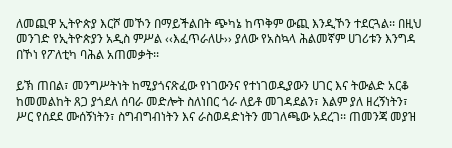ለመጪዋ ኢትዮጵያ እርሾ መኾን በማይችልበት ጭካኔ ከጥቅም ውጪ እንዲኾን ተደርጓል፡፡ በዚህ መንገድ የኢትዮጵያን አዲስ ምሥል ‹‹እፈጥራለሁ›› ያለው የአስኳላ ሕልመኛም ሀገሪቱን እንግዳ በኾነ የፖለቲካ ባሕል አጠመቃት፡፡

ይኽ ጠበል፣ መንግሥትነት ከሚያጎናጽፈው የነገውንና የተነገወዲያውን ሀገር እና ትውልድ አርቆ ከመመልከት ጸጋ ያጎደለ ሰባራ መድሎት ስለነበር ጎራ ለይቶ መገዳደልን፣ እልም ያለ ዘረኝነትን፣ ሥር የሰደደ ሙሰኝነትን፣ ስግብግብነትን እና ራስወዳድነትን መገለጫው አደረገ፡፡ ጠመንጃ መያዝ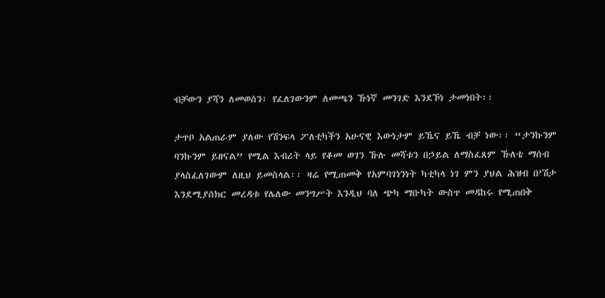ብቻውን ያሻን ለመወሰን፣ የፈለገውንም ለመጫን ኹነኛ መንገድ እንደኾነ ታመነበት፡፡

ታጥቦ አልጠራም ያለው የሽንፍላ ፖለቲካችን አሁናዊ እውነታም ይኼና ይኼ ብቻ ነው፡፡ “ታንኩንም ባንኩንም ይዘናል” የሚል እብሪት ላይ የቆመ ወገን ኹሉ መሻቱን በኃይል ለማስፈጸም ኹለቴ ማሰብ ያላስፈለገውም ለዚህ ይመስላል፡፡ ዛሬ የሚጠመቅ የአምባገነንነት ካቲካላ ነገ ምን ያህል ሕዝብ በ’ሽታ እንደሚያሰክር መረዳቱ የሌለው መንግሥት እንዲህ ባለ ጭካ ማቡካት ውስጥ መዳከሩ የሚጠበቅ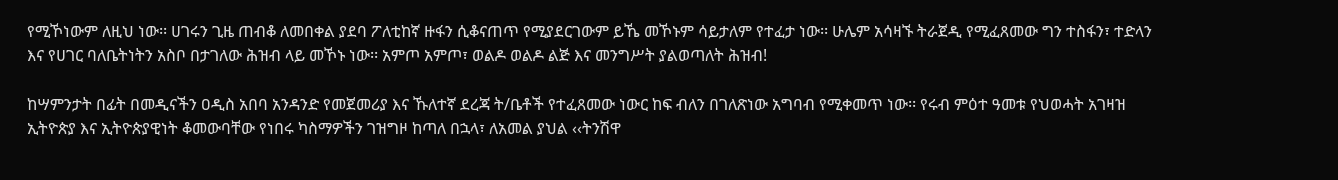የሚኾነውም ለዚህ ነው፡፡ ሀገሩን ጊዜ ጠብቆ ለመበቀል ያደባ ፖለቲከኛ ዙፋን ሲቆናጠጥ የሚያደርገውም ይኼ መኾኑም ሳይታለም የተፈታ ነው፡፡ ሁሌም አሳዛኙ ትራጀዲ የሚፈጸመው ግን ተስፋን፣ ተድላን እና የሀገር ባለቤትነትን አስቦ በታገለው ሕዝብ ላይ መኾኑ ነው፡፡ አምጦ አምጦ፣ ወልዶ ወልዶ ልጅ እና መንግሥት ያልወጣለት ሕዝብ!

ከሣምንታት በፊት በመዲናችን ዐዲስ አበባ አንዳንድ የመጀመሪያ እና ኹለተኛ ደረጃ ት/ቤቶች የተፈጸመው ነውር ከፍ ብለን በገለጽነው አግባብ የሚቀመጥ ነው፡፡ የሩብ ምዕተ ዓመቱ የህወሓት አገዛዝ ኢትዮጵያ እና ኢትዮጵያዊነት ቆመውባቸው የነበሩ ካስማዎችን ገዝግዞ ከጣለ በኋላ፣ ለአመል ያህል ‹‹ትንሽዋ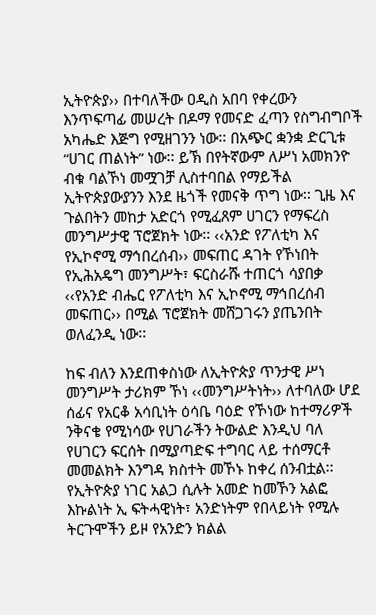ኢትዮጵያ›› በተባለችው ዐዲስ አበባ የቀረውን እንጥፍጣፊ መሠረት በዶማ የመናድ ፈጣን የስግብግቦች አካሔድ እጅግ የሚዘገንን ነው፡፡ በአጭር ቋንቋ ድርጊቱ “ሀገር ጠልነት” ነው፡፡ ይኽ በየትኛውም ለሥነ አመክንዮ ብቁ ባልኾነ መሟገቻ ሊስተባበል የማይችል ኢትዮጵያውያንን እንደ ዜጎች የመናቅ ጥግ ነው፡፡ ጊዜ እና ጉልበትን መከታ አድርጎ የሚፈጸም ሀገርን የማፍረስ መንግሥታዊ ፕሮጀክት ነው፡፡ ‹‹አንድ የፖለቲካ እና የኢኮኖሚ ማኅበረሰብ›› መፍጠር ዳገት የኾነበት የኢሕአዴግ መንግሥት፣ ፍርስራሹ ተጠርጎ ሳያበቃ ‹‹የአንድ ብሔር የፖለቲካ እና ኢኮኖሚ ማኅበረሰብ መፍጠር›› በሚል ፕሮጀክት መሸጋገሩን ያጤንበት ወለፈንዲ ነው፡፡

ከፍ ብለን እንደጠቀስነው ለኢትዮጵያ ጥንታዊ ሥነ መንግሥት ታሪክም ኾነ ‹‹መንግሥትነት›› ለተባለው ሆደ ሰፊና የአርቆ አሳቢነት ዕሳቤ ባዕድ የኾነው ከተማሪዎች ንቅናቄ የሚነሳው የሀገራችን ትውልድ እንዲህ ባለ የሀገርን ፍርሰት በሚያጣድፍ ተግባር ላይ ተሰማርቶ መመልክት እንግዳ ክስተት መኾኑ ከቀረ ሰንብቷል፡፡ የኢትዮጵያ ነገር አልጋ ሲሉት አመድ ከመኾን አልፎ እኩልነት ኢ ፍትሓዊነት፣ አንድነትም የበላይነት የሚሉ ትርጉሞችን ይዞ የአንድን ክልል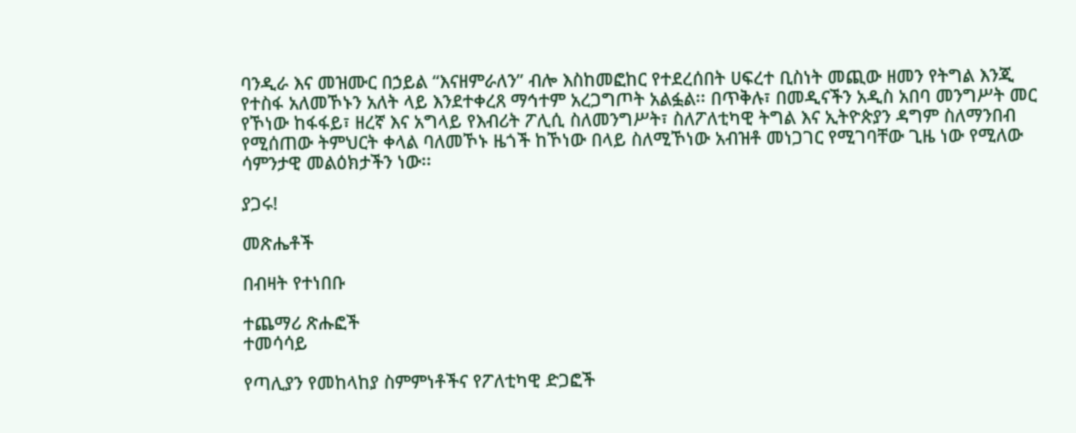ባንዲራ እና መዝሙር በኃይል “እናዘምራለን” ብሎ እስከመፎከር የተደረሰበት ሀፍረተ ቢስነት መጪው ዘመን የትግል እንጂ የተስፋ አለመኾኑን አለት ላይ እንደተቀረጸ ማኅተም አረጋግጦት አልፏል፡፡ በጥቅሉ፣ በመዲናችን አዲስ አበባ መንግሥት መር የኾነው ከፋፋይ፣ ዘረኛ እና አግላይ የእብሪት ፖሊሲ ስለመንግሥት፣ ስለፖለቲካዊ ትግል እና ኢትዮጵያን ዳግም ስለማንበብ የሚሰጠው ትምህርት ቀላል ባለመኾኑ ዜጎች ከኾነው በላይ ስለሚኾነው አብዝቶ መነጋገር የሚገባቸው ጊዜ ነው የሚለው ሳምንታዊ መልዕክታችን ነው፡፡

ያጋሩ!

መጽሔቶች

በብዛት የተነበቡ

ተጨማሪ ጽሑፎች
ተመሳሳይ

የጣሊያን የመከላከያ ስምምነቶችና የፖለቲካዊ ድጋፎች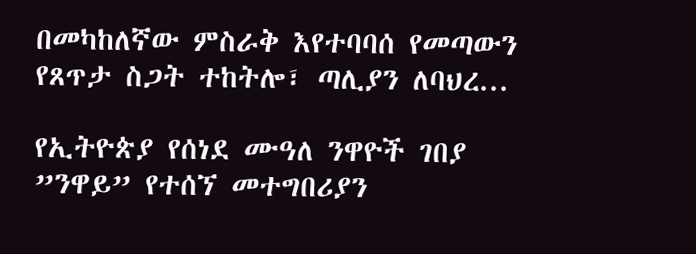በመካከለኛው ምስራቅ እየተባባሰ የመጣውን የጸጥታ ስጋት ተከትሎ፣ ጣሊያን ለባህረ...

የኢትዮጵያ የሰነደ ሙዓለ ንዋዮች ገበያ ”ንዋይ” የተሰኘ መተግበሪያን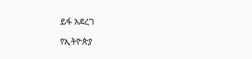ይፋ አደረገ

የኢትዮጵያ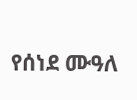የሰነደ ሙዓለ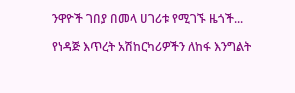ንዋዮች ገበያ በመላ ሀገሪቱ የሚገኙ ዜጎች...

የነዳጅ እጥረት አሽከርካሪዎችን ለከፋ እንግልት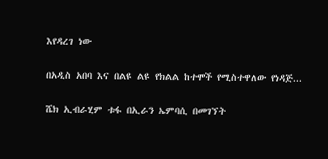እየዳረገ ነው

በአዲስ አበባ እና በልዩ ልዩ የክልል ከተሞች የሚስተዋለው የነዳጅ...

ሼክ ኢብራሂም ቱፋ በኢራን ኤምባሲ በመገኘት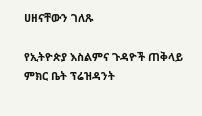ሀዘናቸውን ገለጹ

የኢትዮጵያ እስልምና ጉዳዮች ጠቅላይ ምክር ቤት ፕሬዝዳንት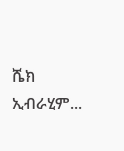ሼክ ኢብራሂም...